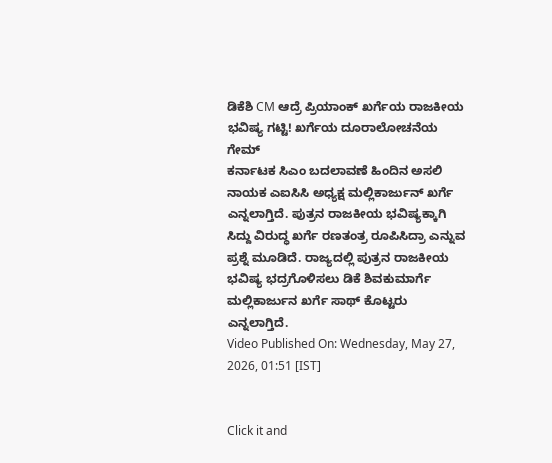ಡಿಕೆಶಿ CM ಆದ್ರೆ ಪ್ರಿಯಾಂಕ್ ಖರ್ಗೆಯ ರಾಜಕೀಯ ಭವಿಷ್ಯ ಗಟ್ಟಿ! ಖರ್ಗೆಯ ದೂರಾಲೋಚನೆಯ ಗೇಮ್
ಕರ್ನಾಟಕ ಸಿಎಂ ಬದಲಾವಣೆ ಹಿಂದಿನ ಅಸಲಿ ನಾಯಕ ಎಐಸಿಸಿ ಅಧ್ಯಕ್ಷ ಮಲ್ಲಿಕಾರ್ಜುನ್ ಖರ್ಗೆ ಎನ್ನಲಾಗ್ತಿದೆ. ಪುತ್ರನ ರಾಜಕೀಯ ಭವಿಷ್ಯಕ್ಕಾಗಿ ಸಿದ್ದು ವಿರುದ್ಧ ಖರ್ಗೆ ರಣತಂತ್ರ ರೂಪಿಸಿದ್ರಾ ಎನ್ನುವ ಪ್ರಶ್ನೆ ಮೂಡಿದೆ. ರಾಜ್ಯದಲ್ಲಿ ಪುತ್ರನ ರಾಜಕೀಯ ಭವಿಷ್ಯ ಭದ್ರಗೊಳಿಸಲು ಡಿಕೆ ಶಿವಕುಮಾರ್ಗೆ ಮಲ್ಲಿಕಾರ್ಜುನ ಖರ್ಗೆ ಸಾಥ್ ಕೊಟ್ಟರು ಎನ್ನಲಾಗ್ತಿದೆ.
Video Published On: Wednesday, May 27, 2026, 01:51 [IST]


Click it and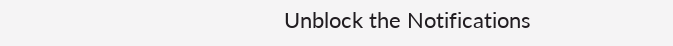Unblock the Notifications